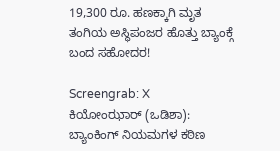19,300 ರೂ. ಹಣಕ್ಕಾಗಿ ಮೃತ ತಂಗಿಯ ಅಸ್ಥಿಪಂಜರ ಹೊತ್ತು ಬ್ಯಾಂಕ್ಗೆ ಬಂದ ಸಹೋದರ!

Screengrab: X
ಕಿಯೋಂಝಾರ್ (ಒಡಿಶಾ): ಬ್ಯಾಂಕಿಂಗ್ ನಿಯಮಗಳ ಕಠಿಣ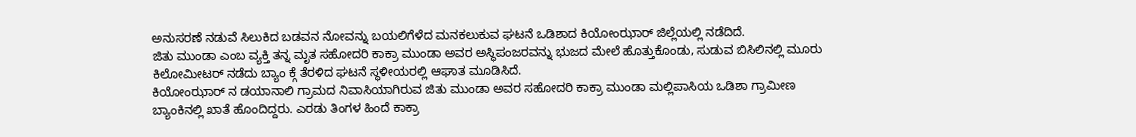ಅನುಸರಣೆ ನಡುವೆ ಸಿಲುಕಿದ ಬಡವನ ನೋವನ್ನು ಬಯಲಿಗೆಳೆದ ಮನಕಲುಕುವ ಘಟನೆ ಒಡಿಶಾದ ಕಿಯೋಂಝಾರ್ ಜಿಲ್ಲೆಯಲ್ಲಿ ನಡೆದಿದೆ.
ಜಿತು ಮುಂಡಾ ಎಂಬ ವ್ಯಕ್ತಿ ತನ್ನ ಮೃತ ಸಹೋದರಿ ಕಾಕ್ರಾ ಮುಂಡಾ ಅವರ ಅಸ್ಥಿಪಂಜರವನ್ನು ಭುಜದ ಮೇಲೆ ಹೊತ್ತುಕೊಂಡು, ಸುಡುವ ಬಿಸಿಲಿನಲ್ಲಿ ಮೂರು ಕಿಲೋಮೀಟರ್ ನಡೆದು ಬ್ಯಾಂ ಕ್ಗೆ ತೆರಳಿದ ಘಟನೆ ಸ್ಥಳೀಯರಲ್ಲಿ ಆಘಾತ ಮೂಡಿಸಿದೆ.
ಕಿಯೋಂಝಾರ್ ನ ಡಯಾನಾಲಿ ಗ್ರಾಮದ ನಿವಾಸಿಯಾಗಿರುವ ಜಿತು ಮುಂಡಾ ಅವರ ಸಹೋದರಿ ಕಾಕ್ರಾ ಮುಂಡಾ ಮಲ್ಲಿಪಾಸಿಯ ಒಡಿಶಾ ಗ್ರಾಮೀಣ ಬ್ಯಾಂಕಿನಲ್ಲಿ ಖಾತೆ ಹೊಂದಿದ್ದರು. ಎರಡು ತಿಂಗಳ ಹಿಂದೆ ಕಾಕ್ರಾ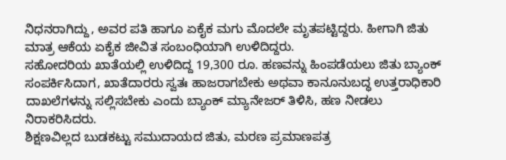ನಿಧನರಾಗಿದ್ದು, ಅವರ ಪತಿ ಹಾಗೂ ಏಕೈಕ ಮಗು ಮೊದಲೇ ಮೃತಪಟ್ಟಿದ್ದರು. ಹೀಗಾಗಿ ಜಿತು ಮಾತ್ರ ಆಕೆಯ ಏಕೈಕ ಜೀವಿತ ಸಂಬಂಧಿಯಾಗಿ ಉಳಿದಿದ್ದರು.
ಸಹೋದರಿಯ ಖಾತೆಯಲ್ಲಿ ಉಳಿದಿದ್ದ 19,300 ರೂ. ಹಣವನ್ನು ಹಿಂಪಡೆಯಲು ಜಿತು ಬ್ಯಾಂಕ್ ಸಂಪರ್ಕಿಸಿದಾಗ, ಖಾತೆದಾರರು ಸ್ವತಃ ಹಾಜರಾಗಬೇಕು ಅಥವಾ ಕಾನೂನುಬದ್ಧ ಉತ್ತರಾಧಿಕಾರಿ ದಾಖಲೆಗಳನ್ನು ಸಲ್ಲಿಸಬೇಕು ಎಂದು ಬ್ಯಾಂಕ್ ಮ್ಯಾನೇಜರ್ ತಿಳಿಸಿ, ಹಣ ನೀಡಲು ನಿರಾಕರಿಸಿದರು.
ಶಿಕ್ಷಣವಿಲ್ಲದ ಬುಡಕಟ್ಟು ಸಮುದಾಯದ ಜಿತು, ಮರಣ ಪ್ರಮಾಣಪತ್ರ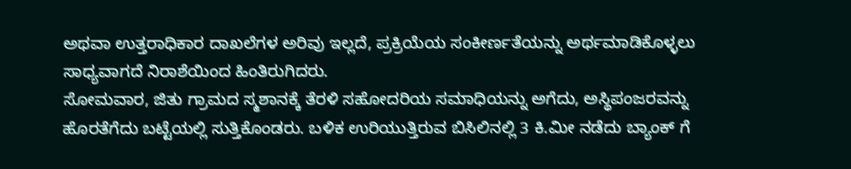ಅಥವಾ ಉತ್ತರಾಧಿಕಾರ ದಾಖಲೆಗಳ ಅರಿವು ಇಲ್ಲದೆ, ಪ್ರಕ್ರಿಯೆಯ ಸಂಕೀರ್ಣತೆಯನ್ನು ಅರ್ಥಮಾಡಿಕೊಳ್ಳಲು ಸಾಧ್ಯವಾಗದೆ ನಿರಾಶೆಯಿಂದ ಹಿಂತಿರುಗಿದರು.
ಸೋಮವಾರ, ಜಿತು ಗ್ರಾಮದ ಸ್ಮಶಾನಕ್ಕೆ ತೆರಳಿ ಸಹೋದರಿಯ ಸಮಾಧಿಯನ್ನು ಅಗೆದು, ಅಸ್ಥಿಪಂಜರವನ್ನು ಹೊರತೆಗೆದು ಬಟ್ಟೆಯಲ್ಲಿ ಸುತ್ತಿಕೊಂಡರು. ಬಳಿಕ ಉರಿಯುತ್ತಿರುವ ಬಿಸಿಲಿನಲ್ಲಿ 3 ಕಿ.ಮೀ ನಡೆದು ಬ್ಯಾಂಕ್ ಗೆ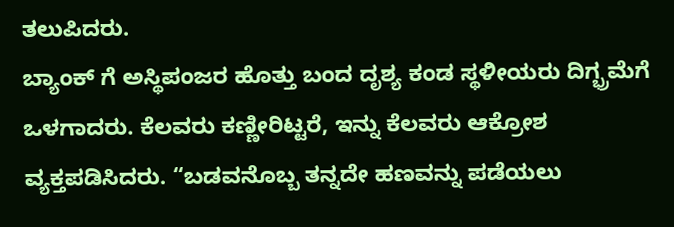ತಲುಪಿದರು.
ಬ್ಯಾಂಕ್ ಗೆ ಅಸ್ಥಿಪಂಜರ ಹೊತ್ತು ಬಂದ ದೃಶ್ಯ ಕಂಡ ಸ್ಥಳೀಯರು ದಿಗ್ಭ್ರಮೆಗೆ ಒಳಗಾದರು. ಕೆಲವರು ಕಣ್ಣೀರಿಟ್ಟರೆ, ಇನ್ನು ಕೆಲವರು ಆಕ್ರೋಶ ವ್ಯಕ್ತಪಡಿಸಿದರು. “ಬಡವನೊಬ್ಬ ತನ್ನದೇ ಹಣವನ್ನು ಪಡೆಯಲು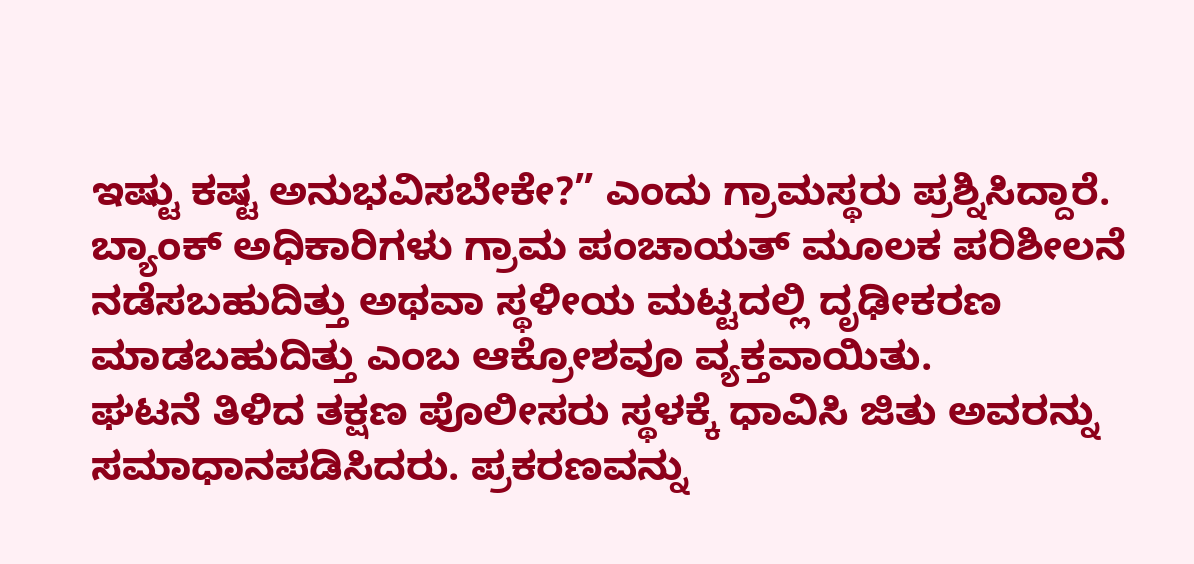ಇಷ್ಟು ಕಷ್ಟ ಅನುಭವಿಸಬೇಕೇ?” ಎಂದು ಗ್ರಾಮಸ್ಥರು ಪ್ರಶ್ನಿಸಿದ್ದಾರೆ. ಬ್ಯಾಂಕ್ ಅಧಿಕಾರಿಗಳು ಗ್ರಾಮ ಪಂಚಾಯತ್ ಮೂಲಕ ಪರಿಶೀಲನೆ ನಡೆಸಬಹುದಿತ್ತು ಅಥವಾ ಸ್ಥಳೀಯ ಮಟ್ಟದಲ್ಲಿ ದೃಢೀಕರಣ ಮಾಡಬಹುದಿತ್ತು ಎಂಬ ಆಕ್ರೋಶವೂ ವ್ಯಕ್ತವಾಯಿತು.
ಘಟನೆ ತಿಳಿದ ತಕ್ಷಣ ಪೊಲೀಸರು ಸ್ಥಳಕ್ಕೆ ಧಾವಿಸಿ ಜಿತು ಅವರನ್ನು ಸಮಾಧಾನಪಡಿಸಿದರು. ಪ್ರಕರಣವನ್ನು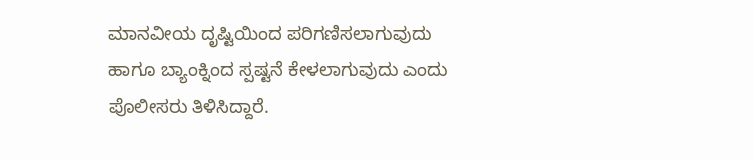ಮಾನವೀಯ ದೃಷ್ಟಿಯಿಂದ ಪರಿಗಣಿಸಲಾಗುವುದು ಹಾಗೂ ಬ್ಯಾಂಕ್ನಿಂದ ಸ್ಪಷ್ಟನೆ ಕೇಳಲಾಗುವುದು ಎಂದು ಪೊಲೀಸರು ತಿಳಿಸಿದ್ದಾರೆ.